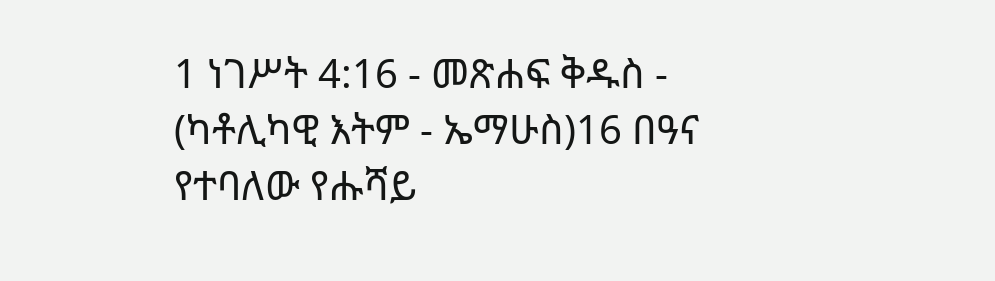1 ነገሥት 4:16 - መጽሐፍ ቅዱስ - (ካቶሊካዊ እትም - ኤማሁስ)16 በዓና የተባለው የሑሻይ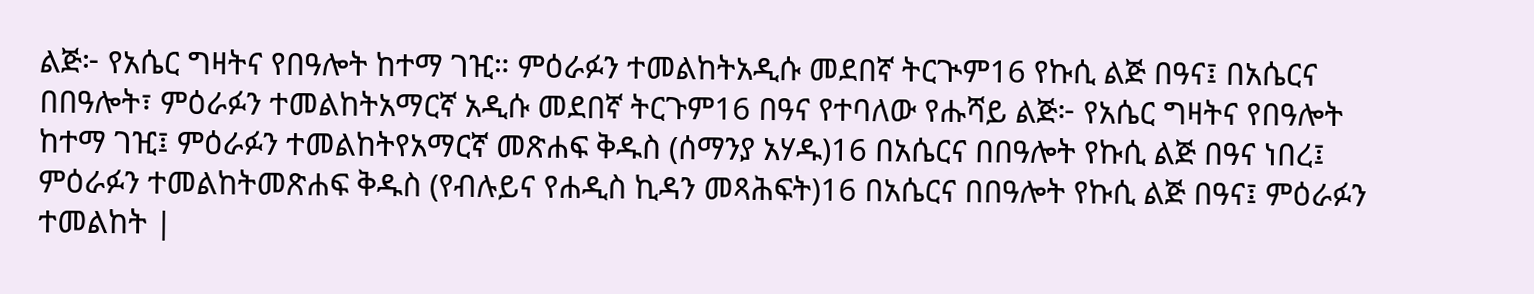ልጅ፦ የአሴር ግዛትና የበዓሎት ከተማ ገዢ። ምዕራፉን ተመልከትአዲሱ መደበኛ ትርጒም16 የኩሲ ልጅ በዓና፤ በአሴርና በበዓሎት፣ ምዕራፉን ተመልከትአማርኛ አዲሱ መደበኛ ትርጉም16 በዓና የተባለው የሑሻይ ልጅ፦ የአሴር ግዛትና የበዓሎት ከተማ ገዢ፤ ምዕራፉን ተመልከትየአማርኛ መጽሐፍ ቅዱስ (ሰማንያ አሃዱ)16 በአሴርና በበዓሎት የኩሲ ልጅ በዓና ነበረ፤ ምዕራፉን ተመልከትመጽሐፍ ቅዱስ (የብሉይና የሐዲስ ኪዳን መጻሕፍት)16 በአሴርና በበዓሎት የኩሲ ልጅ በዓና፤ ምዕራፉን ተመልከት |